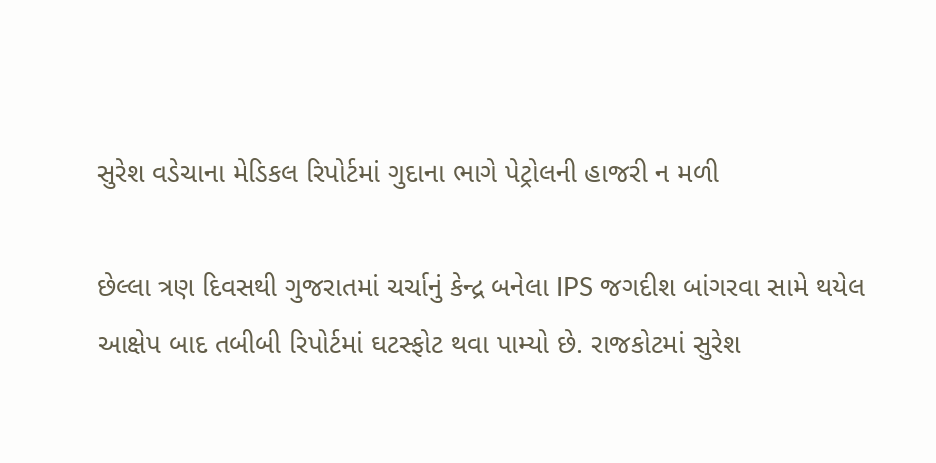સુરેશ વડેચાના મેડિકલ રિપોર્ટમાં ગુદાના ભાગે પેટ્રોલની હાજરી ન મળી

છેલ્લા ત્રણ દિવસથી ગુજરાતમાં ચર્ચાનું કેન્દ્ર બનેલા IPS જગદીશ બાંગરવા સામે થયેલ આક્ષેપ બાદ તબીબી રિપોર્ટમાં ઘટસ્ફોટ થવા પામ્યો છે. રાજકોટમાં સુરેશ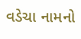વડેચા નામનો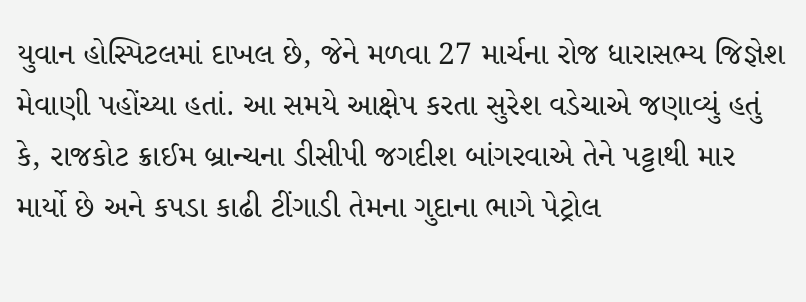યુવાન હોસ્પિટલમાં દાખલ છે, જેને મળવા 27 માર્ચના રોજ ધારાસભ્ય જિજ્ઞેશ મેવાણી પહોંચ્યા હતાં. આ સમયે આક્ષેપ કરતા સુરેશ વડેચાએ જણાવ્યું હતું કે, રાજકોટ ક્રાઈમ બ્રાન્ચના ડીસીપી જગદીશ બાંગરવાએ તેને પટ્ટાથી માર માર્યો છે અને કપડા કાઢી ટીંગાડી તેમના ગુદાના ભાગે પેટ્રોલ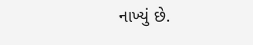નાખ્યું છે.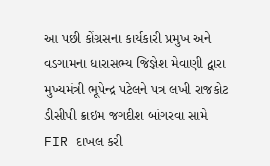આ પછી કોંગ્રસના કાર્યકારી પ્રમુખ અને વડગામના ધારાસભ્ય જિજ્ઞેશ મેવાણી દ્વારા મુખ્યમંત્રી ભૂપેન્દ્ર પટેલને પત્ર લખી રાજકોટ ડીસીપી ક્રાઇમ જગદીશ બાંગરવા સામે FIR દાખલ કરી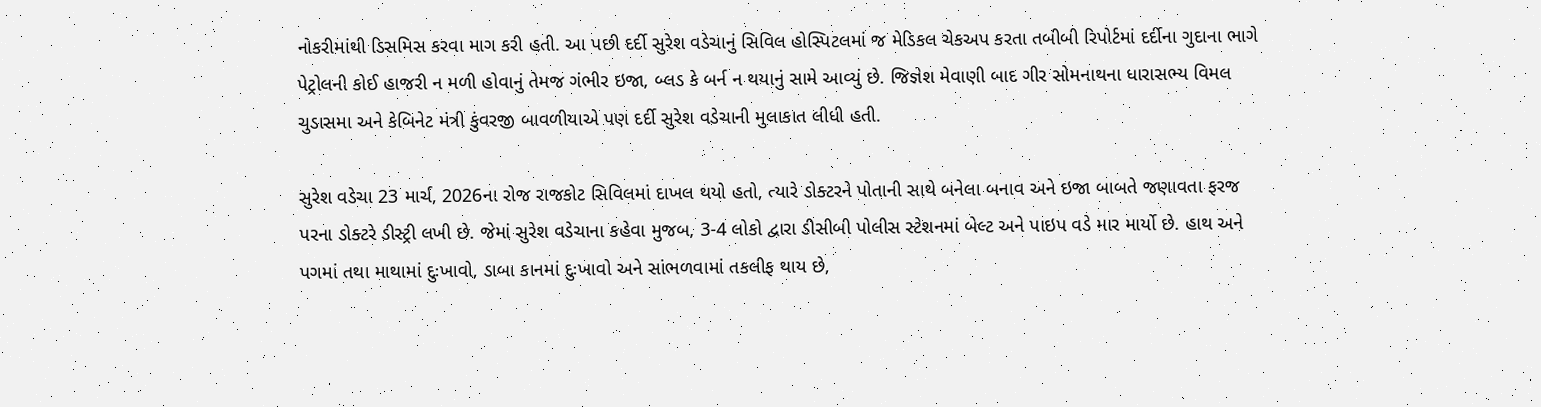નોકરીમાંથી ડિસમિસ કરવા માગ કરી હતી. આ પછી દર્દી સુરેશ વડેચાનું સિવિલ હોસ્પિટલમાં જ મેડિકલ ચેકઅપ કરતા તબીબી રિપોર્ટમાં દર્દીના ગુદાના ભાગે પેટ્રોલની કોઈ હાજરી ન મળી હોવાનું તેમજ ગંભીર ઇજા, બ્લડ કે બર્ન ન થયાનું સામે આવ્યું છે. જિજ્ઞેશ મેવાણી બાદ ગીર સોમનાથના ધારાસભ્ય વિમલ ચુડાસમા અને કેબિનેટ મંત્રી કુંવરજી બાવળીયાએ પણ દર્દી સુરેશ વડેચાની મુલાકાત લીધી હતી.

સુરેશ વડેચા 23 માર્ચ, 2026ના રોજ રાજકોટ સિવિલમાં દાખલ થયો હતો, ત્યારે ડોક્ટરને પોતાની સાથે બનેલા બનાવ અને ઇજા બાબતે જણાવતા ફરજ પરના ડોક્ટરે ડીસ્ટ્રી લખી છે. જેમાં સુરેશ વડેચાના કહેવા મુજબ, 3-4 લોકો દ્વારા ડીસીબી પોલીસ સ્ટેશનમાં બેલ્ટ અને પાઇપ વડે માર માર્યો છે. હાથ અને પગમાં તથા માથામાં દુઃખાવો, ડાબા કાનમાં દુઃખાવો અને સાંભળવામાં તકલીફ થાય છે,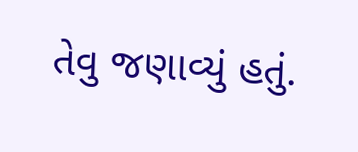તેવુ જણાવ્યું હતું.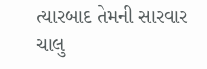ત્યારબાદ તેમની સારવાર ચાલુ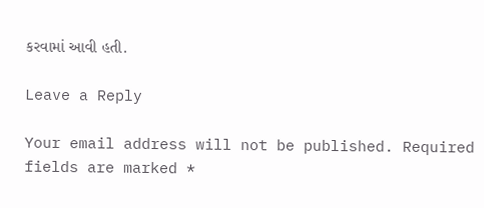કરવામાં આવી હતી.

Leave a Reply

Your email address will not be published. Required fields are marked *